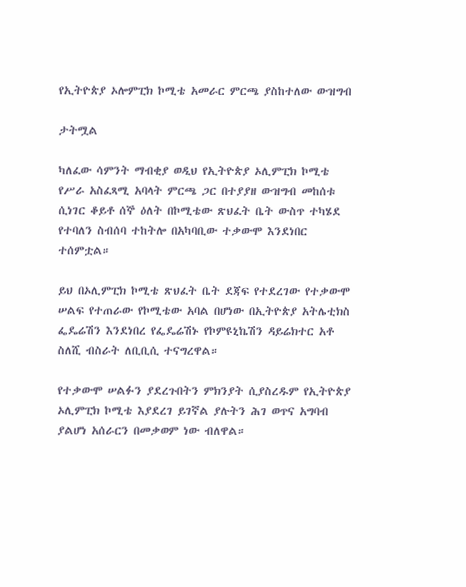የኢትዮጵያ ኦሎምፒክ ኮሚቴ አመራር ምርጫ ያስከተለው ውዝግብ

ታትሟል

ካለፈው ሳምንት ማብቂያ ወዲህ የኢትዮጵያ ኦሊምፒክ ኮሚቴ የሥራ አስፈጻሚ አባላት ምርጫ ጋር በተያያዘ ውዝግብ መከሰቱ ሲነገር ቆይቶ ሰኞ ዕለት በኮሚቴው ጽህፈት ቤት ውስጥ ተካሄደ የተባለን ስብሰባ ተከትሎ በአካባቢው ተቃውሞ እንደነበር ተሰምቷል።

ይህ በኦሊምፒክ ኮሚቴ ጽህፈት ቤት ደጃፍ የተደረገው የተቃውሞ ሠልፍ የተጠራው የኮሚቴው አባል በሆነው በኢትዮጵያ አትሌቲክስ ፌዴሬሽን እንደነበረ የፌዴሬሽኑ የኮምዩኒኬሽን ዳይሬክተር አቶ ስለሺ ብስራት ለቢቢሲ ተናግረዋል።

የተቃውሞ ሠልፉን ያደረጉበትን ምክንያት ሲያስረዱም የኢትዮጵያ ኦሊምፒክ ኮሚቴ እያደረገ ይገኛል ያሉትን ሕገ ወጥና አግባብ ያልሆነ አሰራርን በመቃወም ነው ብለዋል።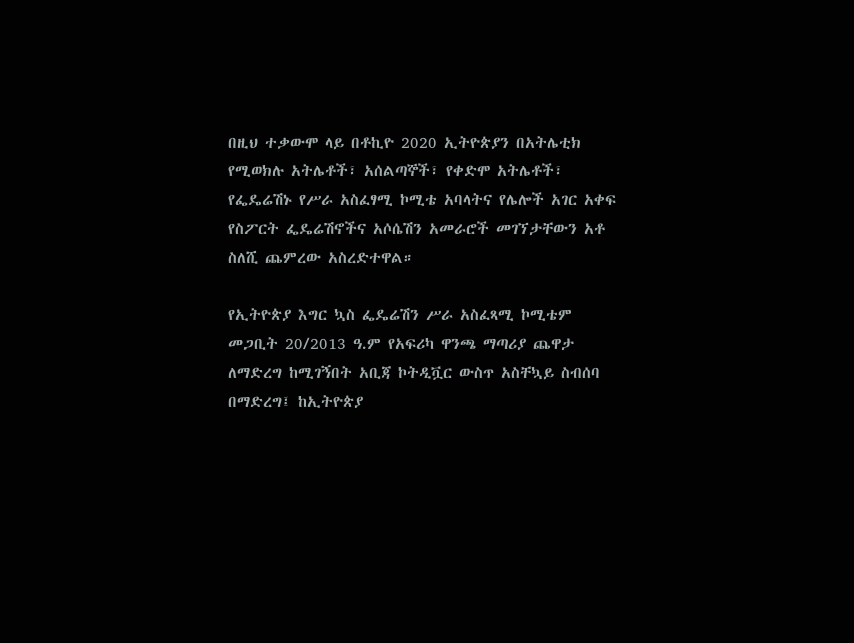በዚህ ተቃውሞ ላይ በቶኪዮ 2020 ኢትዮጵያን በአትሌቲክ የሚወክሉ አትሌቶች፣ አሰልጣኞች፣ የቀድሞ አትሌቶች፣ የፌዴሬሽኑ የሥራ አስፈፃሚ ኮሚቴ አባላትና የሌሎች አገር አቀፍ የስፖርት ፌዴሬሽኖችና አሶሴሽን አመራሮች መገኘታቸውን አቶ ስለሺ ጨምረው አስረድተዋል።

የኢትዮጵያ እግር ኳስ ፌዴሬሽን ሥራ አስፈጻሚ ኮሚቴም መጋቢት 20/2013 ዓ.ም የአፍሪካ ዋንጫ ማጣሪያ ጨዋታ ለማድረግ ከሚገኝበት አቢጃ ኮትዲቯር ውስጥ አስቸኳይ ስብሰባ በማድረግ፤ ከኢትዮጵያ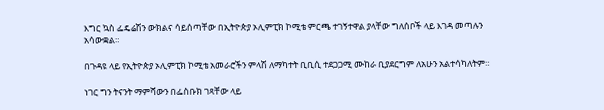እግር ኳስ ፌዴሬሽን ውክልና ሳይሰጣቸው በኢትዮጵያ ኦሊምፒክ ኮሚቴ ምርጫ ተገኝተዋል ያላቸው ግለሰቦች ላይ እገዳ መጣሉን አሳውቋል።

በጉዳዩ ላይ የኢትዮጵያ ኦሊምፒክ ኮሚቴ አመራሮችን ምላሽ ለማካተት ቢቢሲ ተደጋጋሚ ሙከራ ቢያደርግም ለአሁን አልተሳካለትም።

ነገር ግን ትናንት ማምሻውን በፌስቡክ ገጻቸው ላይ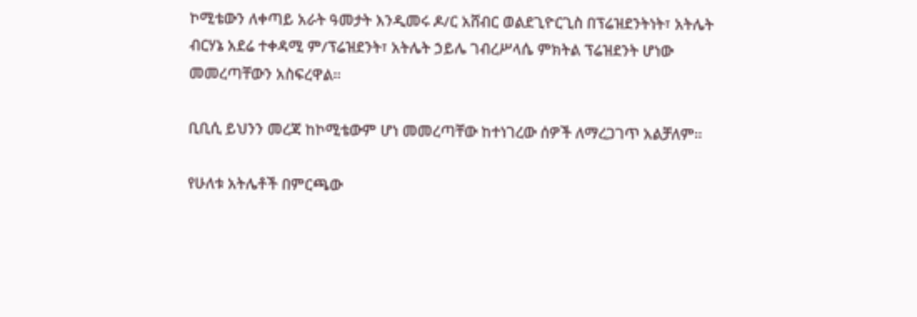ኮሚቴውን ለቀጣይ አራት ዓመታት እንዲመሩ ዶ/ር አሸብር ወልደጊዮርጊስ በፕሬዝደንትነት፣ አትሌት ብርሃኔ አደሬ ተቀዳሚ ም/ፕሬዝደንት፣ አትሌት ኃይሌ ገብረሥላሴ ምክትል ፕሬዝደንት ሆነው መመረጣቸውን አስፍረዋል።

ቢቢሲ ይህንን መረጃ ከኮሚቴውም ሆነ መመረጣቸው ከተነገረው ሰዎች ለማረጋገጥ አልቻለም።

የሁለቱ አትሌቶች በምርጫው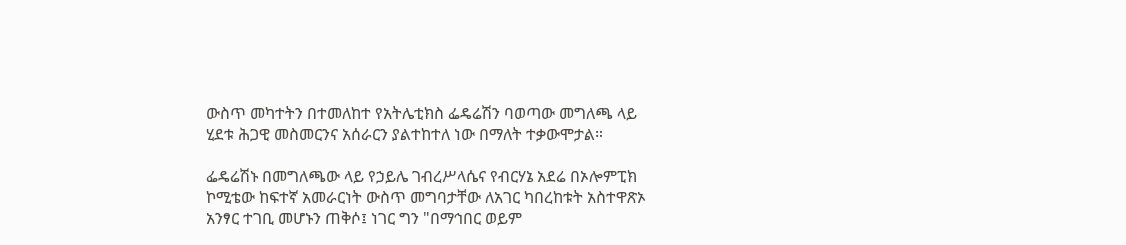ውስጥ መካተትን በተመለከተ የአትሌቲክስ ፌዴሬሽን ባወጣው መግለጫ ላይ ሂደቱ ሕጋዊ መስመርንና አሰራርን ያልተከተለ ነው በማለት ተቃውሞታል።

ፌዴሬሽኑ በመግለጫው ላይ የኃይሌ ገብረሥላሴና የብርሃኔ አደሬ በኦሎምፒክ ኮሚቴው ከፍተኛ አመራርነት ውስጥ መግባታቸው ለአገር ካበረከቱት አስተዋጽኦ አንፃር ተገቢ መሆኑን ጠቅሶ፤ ነገር ግን "በማኅበር ወይም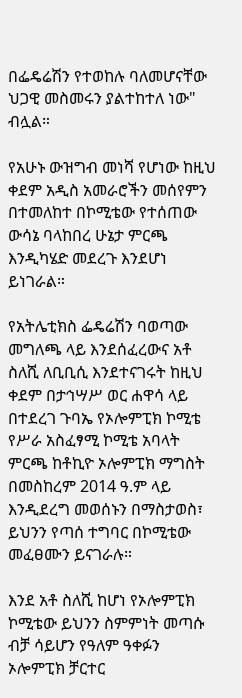በፌዴሬሽን የተወከሉ ባለመሆናቸው ህጋዊ መስመሩን ያልተከተለ ነው" ብሏል።

የአሁኑ ውዝግብ መነሻ የሆነው ከዚህ ቀደም አዲስ አመራሮችን መሰየምን በተመለከተ በኮሚቴው የተሰጠው ውሳኔ ባላከበረ ሁኔታ ምርጫ እንዲካሄድ መደረጉ እንደሆነ ይነገራል።

የአትሌቲክስ ፌዴሬሽን ባወጣው መግለጫ ላይ እንደሰፈረውና አቶ ስለሺ ለቢቢሲ እንደተናገሩት ከዚህ ቀደም በታኅሣሥ ወር ሐዋሳ ላይ በተደረገ ጉባኤ የኦሎምፒክ ኮሚቴ የሥራ አስፈፃሚ ኮሚቴ አባላት ምርጫ ከቶኪዮ ኦሎምፒክ ማግስት በመስከረም 2014 ዓ.ም ላይ እንዲደረግ መወሰኑን በማስታወስ፣ ይህንን የጣሰ ተግባር በኮሚቴው መፈፀሙን ይናገራሉ።

እንደ አቶ ስለሺ ከሆነ የኦሎምፒክ ኮሚቴው ይህንን ስምምነት መጣሱ ብቻ ሳይሆን የዓለም ዓቀፉን ኦሎምፒክ ቻርተር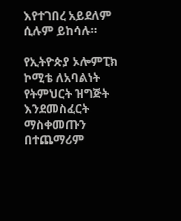እየተገበረ አይደለም ሲሉም ይከሳሉ።

የኢትዮጵያ ኦሎምፒክ ኮሚቴ ለአባልነት የትምህርት ዝግጅት እንደመስፈርት ማስቀመጡን በተጨማሪም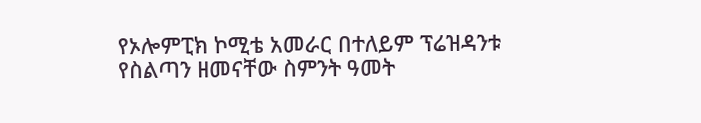የኦሎምፒክ ኮሚቴ አመራር በተለይም ፕሬዝዳንቱ የስልጣን ዘመናቸው ስምንት ዓመት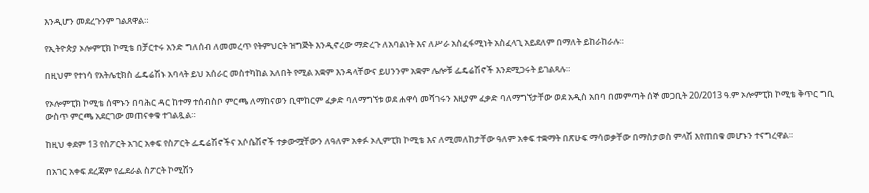እንዲሆን መደረጉንም ገልጸዋል።

የኢትዮጵያ ኦሎምፒክ ኮሚቴ በቻርተሩ አንድ ግለሰብ ለመመረጥ የትምህርት ዝግጅት እንዲኖረው ማድረጉ ለአባልነት እና ለሥራ አስፈፋሚነት አስፈላጊ አይደለም በማለት ይከራከራሉ።

በዚህም የተነሳ የአትሌቲክስ ፌዴሬሽኑ አባላት ይህ አሰራር መስተካከል አለበት የሚል አቋም እንዳላቸውና ይሀንንም አቋም ሌሎቹ ፌዴሬሽኖች እንደሚጋሩት ይገልጻሉ።

የኦሎምፒክ ኮሚቴ ሰሞኑን በባሕር ዳር ከተማ ተሰብስቦ ምርጫ ለማከናወን ቢሞከርም ፈቃድ ባለማግኘቱ ወደ ሐዋሳ መሻገሩን እዚያም ፈቃድ ባለማግኘታቸው ወደ አዲስ አበባ በመምጣት ሰኞ መጋቢት 20/2013 ዓ.ም ኦሎምፒክ ኮሚቴ ቅጥር ግቢ ውስጥ ምርጫ አደርገው መጠናቀቁ ተገልጿል።

ከዚህ ቀደም 13 የስፖርት አገር አቀፍ የስፖርት ፌዴሬሽኖችና አሶሴሽኖች ተቃውሟቸውን ለዓለም አቀፉ ኦሊምፒክ ኮሚቴ እና ለሚመለከታቸው ዓለም አቀፍ ተቋማት በጽሁፍ ማሳወቃቸው በማስታወስ ምላሽ እየጠበቁ መሆኑን ተናግረዋል።

በአገር አቀፍ ደረጃም የፌደራል ስፖርት ኮሚሽን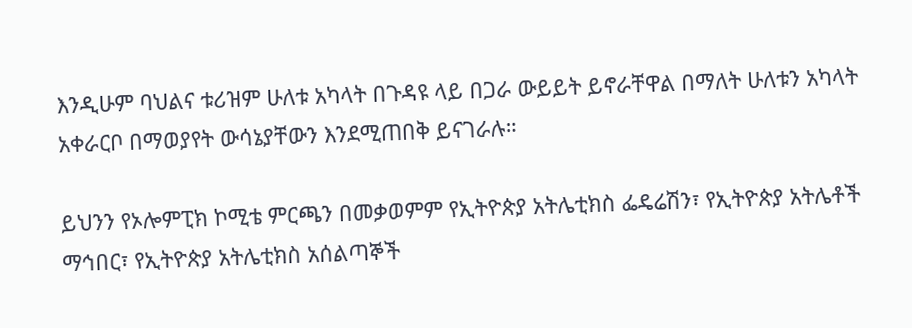እንዲሁም ባህልና ቱሪዝም ሁለቱ አካላት በጉዳዩ ላይ በጋራ ውይይት ይኖራቸዋል በማለት ሁለቱን አካላት አቀራርቦ በማወያየት ውሳኔያቸውን እንደሚጠበቅ ይናገራሉ።

ይህንን የኦሎምፒክ ኮሚቴ ምርጫን በመቃወምም የኢትዮጵያ አትሌቲክስ ፌዴሬሽን፣ የኢትዮጵያ አትሌቶች ማኅበር፣ የኢትዮጵያ አትሌቲክስ አሰልጣኞች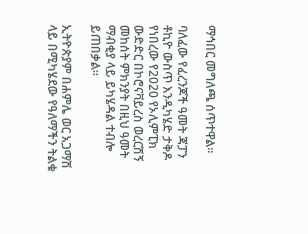ማኅበር መግለጫ ሰጥተዋል።

ባለፈው የፈረንጆች ዓመት ጃፓን ቶኪዮ ውስጥ እንዲካሄድ ታቅዶ የነበረው የ2020 የኦሊምፒክ ውድድር በኮሮናቫይረስ ወረርሽኝ መከሰት ምክንያት በዚህ ዓመት ማብቂያ ላይ ይካሄዳል ተብሎ ይጠበቃል።

ኢትዮጵያም በሐምሌ ወር አጋማሽ ላይ በሚካሄደው የዓለማችን ትልቁ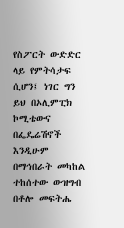የስፖርት ውድድር ላይ የምትሳታፍ ሲሆን፤ ነገር ግን ይህ በኦሊምፒክ ኮሚቴውና በፌዴሬሽኖች እንዲሁም በማኅበራት መካከል ተከሰተው ውዝግብ በቶሎ መፍትሔ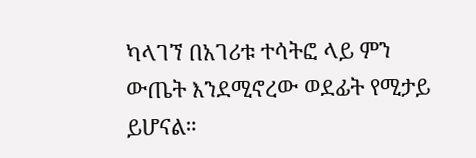ካላገኘ በአገሪቱ ተሳትፎ ላይ ምን ውጤት እንደሚኖረው ወደፊት የሚታይ ይሆናል።